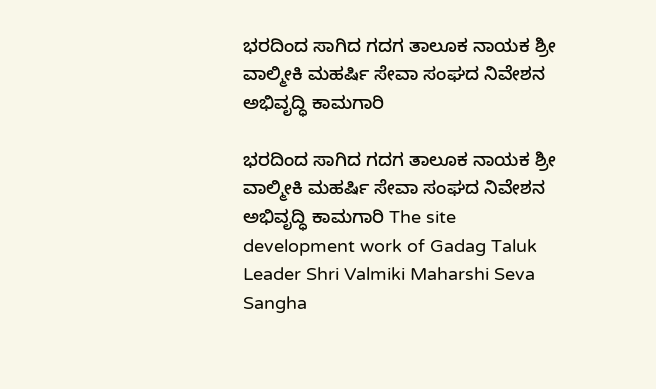ಭರದಿಂದ ಸಾಗಿದ ಗದಗ ತಾಲೂಕ ನಾಯಕ ಶ್ರೀ ವಾಲ್ಮೀಕಿ ಮಹರ್ಷಿ ಸೇವಾ ಸಂಘದ ನಿವೇಶನ ಅಭಿವೃದ್ಧಿ ಕಾಮಗಾರಿ

ಭರದಿಂದ ಸಾಗಿದ ಗದಗ ತಾಲೂಕ ನಾಯಕ ಶ್ರೀ ವಾಲ್ಮೀಕಿ ಮಹರ್ಷಿ ಸೇವಾ ಸಂಘದ ನಿವೇಶನ ಅಭಿವೃದ್ಧಿ ಕಾಮಗಾರಿ The site development work of Gadag Taluk Leader Shri Valmiki Maharshi Seva Sangha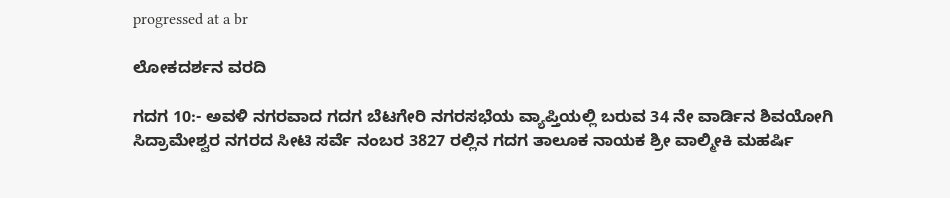progressed at a br

ಲೋಕದರ್ಶನ ವರದಿ

ಗದಗ 10:- ಅವಳಿ ನಗರವಾದ ಗದಗ ಬೆಟಗೇರಿ ನಗರಸಭೆಯ ವ್ಯಾಪ್ತಿಯಲ್ಲಿ ಬರುವ 34 ನೇ ವಾರ್ಡಿನ ಶಿವಯೋಗಿ ಸಿದ್ರಾಮೇಶ್ವರ ನಗರದ ಸೀಟಿ ಸರ್ವೆ ನಂಬರ 3827 ರಲ್ಲಿನ ಗದಗ ತಾಲೂಕ ನಾಯಕ ಶ್ರೀ ವಾಲ್ಮೀಕಿ ಮಹರ್ಷಿ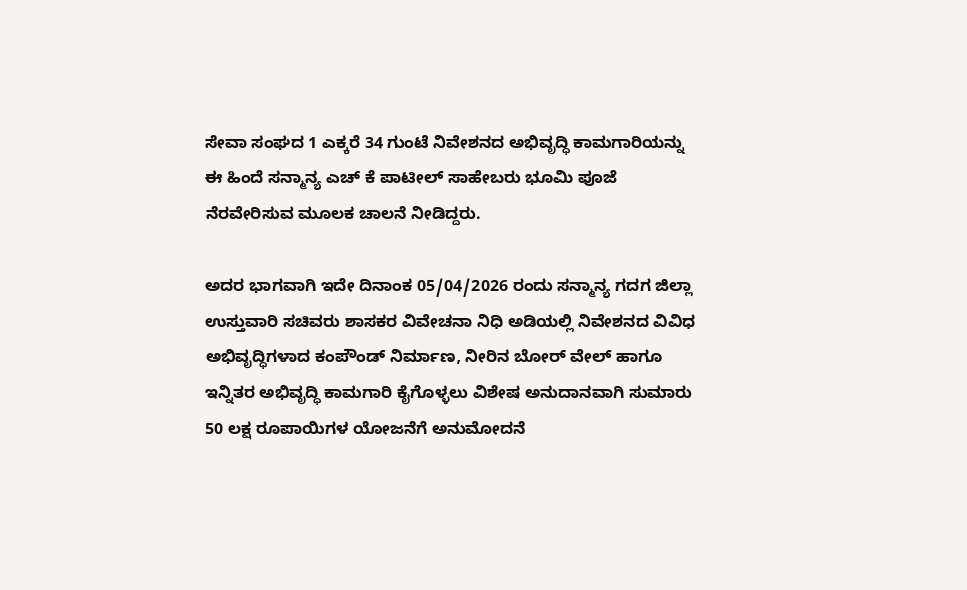ಸೇವಾ ಸಂಘದ 1 ಎಕ್ಕರೆ 34 ಗುಂಟೆ ನಿವೇಶನದ ಅಭಿವೃದ್ಧಿ ಕಾಮಗಾರಿಯನ್ನು ಈ ಹಿಂದೆ ಸನ್ಮಾನ್ಯ ಎಚ್ ಕೆ ಪಾಟೀಲ್ ಸಾಹೇಬರು ಭೂಮಿ ಪೂಜೆ ನೆರವೇರಿಸುವ ಮೂಲಕ ಚಾಲನೆ ನೀಡಿದ್ದರು.

ಅದರ ಭಾಗವಾಗಿ ಇದೇ ದಿನಾಂಕ 05/04/2026 ರಂದು ಸನ್ಮಾನ್ಯ ಗದಗ ಜಿಲ್ಲಾ ಉಸ್ತುವಾರಿ ಸಚಿವರು ಶಾಸಕರ ವಿವೇಚನಾ ನಿಧಿ ಅಡಿಯಲ್ಲಿ ನಿವೇಶನದ ವಿವಿಧ ಅಭಿವೃದ್ಧಿಗಳಾದ ಕಂಪೌಂಡ್ ನಿರ್ಮಾಣ, ನೀರಿನ ಬೋರ್ ವೇಲ್ ಹಾಗೂ ಇನ್ನಿತರ ಅಭಿವೃದ್ಧಿ ಕಾಮಗಾರಿ ಕೈಗೊಳ್ಳಲು ವಿಶೇಷ ಅನುದಾನವಾಗಿ ಸುಮಾರು 50 ಲಕ್ಷ ರೂಪಾಯಿಗಳ ಯೋಜನೆಗೆ ಅನುಮೋದನೆ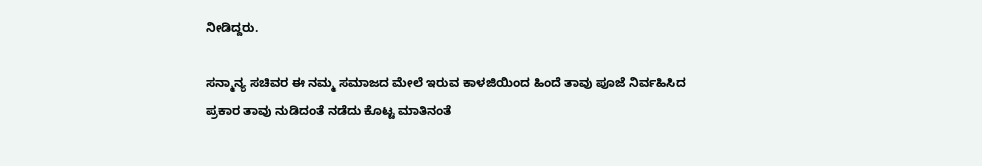ನೀಡಿದ್ದರು.

ಸನ್ಮಾನ್ಯ ಸಚಿವರ ಈ ನಮ್ಮ ಸಮಾಜದ ಮೇಲೆ ಇರುವ ಕಾಳಜಿಯಿಂದ ಹಿಂದೆ ತಾವು ಪೂಜೆ ನಿರ್ವಹಿಸಿದ ಪ್ರಕಾರ ತಾವು ನುಡಿದಂತೆ ನಡೆದು ಕೊಟ್ಟ ಮಾತಿನಂತೆ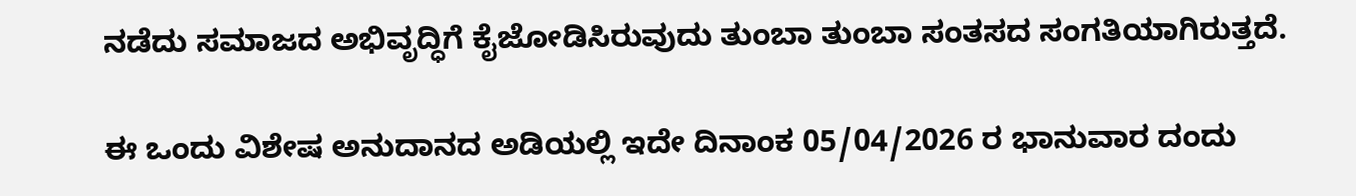ನಡೆದು ಸಮಾಜದ ಅಭಿವೃದ್ಧಿಗೆ ಕೈಜೋಡಿಸಿರುವುದು ತುಂಬಾ ತುಂಬಾ ಸಂತಸದ ಸಂಗತಿಯಾಗಿರುತ್ತದೆ.

ಈ ಒಂದು ವಿಶೇಷ ಅನುದಾನದ ಅಡಿಯಲ್ಲಿ ಇದೇ ದಿನಾಂಕ 05/04/2026 ರ ಭಾನುವಾರ ದಂದು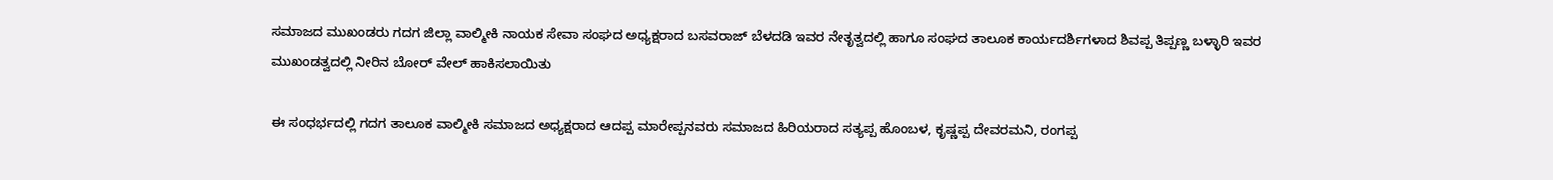ಸಮಾಜದ ಮುಖಂಡರು ಗದಗ ಜಿಲ್ಲಾ ವಾಲ್ಮೀಕಿ ನಾಯಕ ಸೇವಾ ಸಂಘದ ಅಧ್ಯಕ್ಷರಾದ ಬಸವರಾಜ್ ಬೆಳದಡಿ ಇವರ ನೇತೃತ್ವದಲ್ಲಿ ಹಾಗೂ ಸಂಘದ ತಾಲೂಕ ಕಾರ್ಯದರ್ಶಿಗಳಾದ ಶಿವಪ್ಪ ತಿಪ್ಪಣ್ಣ ಬಳ್ಳಾರಿ ಇವರ ಮುಖಂಡತ್ವದಲ್ಲಿ ನೀರಿನ ಬೋರ್ ವೇಲ್ ಹಾಕಿಸಲಾಯಿತು

ಈ ಸಂಧರ್ಭದಲ್ಲಿ ಗದಗ ತಾಲೂಕ ವಾಲ್ಮೀಕಿ ಸಮಾಜದ ಅಧ್ಯಕ್ಷರಾದ ಆದಪ್ಪ ಮಾರೇಪ್ಪನವರು ಸಮಾಜದ ಹಿರಿಯರಾದ ಸತ್ಯಪ್ಪ ಹೊಂಬಳ, ಕೃಷ್ಣಪ್ಪ ದೇವರಮನಿ, ರಂಗಪ್ಪ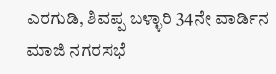ಎರಗುಡಿ, ಶಿವಪ್ಪ ಬಳ್ಳಾರಿ 34ನೇ ವಾರ್ಡಿನ ಮಾಜಿ ನಗರಸಭೆ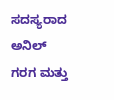ಸದಸ್ಯರಾದ ಅನಿಲ್ ಗರಗ ಮತ್ತು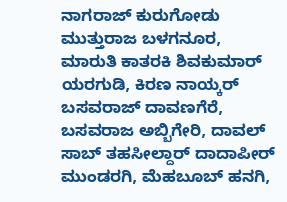ನಾಗರಾಜ್ ಕುರುಗೋಡು ಮುತ್ತುರಾಜ ಬಳಗನೂರ, ಮಾರುತಿ ಕಾತರಕಿ ಶಿವಕುಮಾರ್ ಯರಗುಡಿ, ಕಿರಣ ನಾಯ್ಕರ್ ಬಸವರಾಜ್ ದಾವಣಗೆರೆ, ಬಸವರಾಜ ಅಬ್ಬಿಗೇರಿ, ದಾವಲ್ ಸಾಬ್ ತಹಸೀಲ್ದಾರ್ ದಾದಾಪೀರ್ ಮುಂಡರಗಿ, ಮೆಹಬೂಬ್ ಹನಗಿ,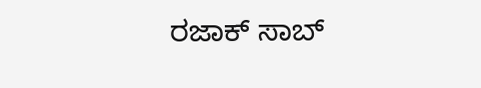ರಜಾಕ್ ಸಾಬ್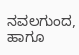ನವಲಗುಂದ, ಹಾಗೂ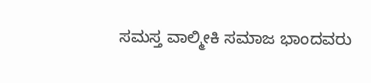ಸಮಸ್ತ ವಾಲ್ಮೀಕಿ ಸಮಾಜ ಭಾಂದವರು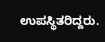ಉಪಸ್ಥಿತರಿದ್ದರು.